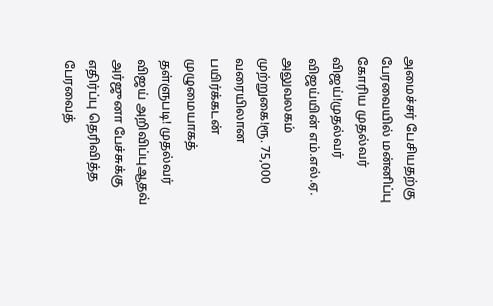அமைச்சர் பேசியதற்கு பேரவையில் மன்னிப்பு கோரிய முதல்வர் விஜய்!முதல்வர் விஜய்யின் எம்.எல்.ஏ. அலுவலகம் முற்றுகை!ரூ. 75,000 வரையிலான பயிர்க்கடன் முழுமையாகத் தள்ளுபடி! முதல்வர் விஜய் அறிவிப்புஆதவ் அர்ஜுனா பேச்சுக்கு எதிர்ப்பு தெரிவித்த பேரவைத்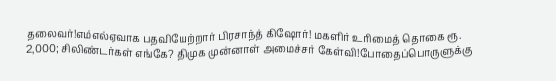தலைவர்!எம்எல்ஏவாக பதவியேற்றார் பிரசாந்த் கிஷோர்! மகளிர் உரிமைத் தொகை ரூ. 2,000; சிலிண்டர்கள் எங்கே? திமுக முன்னாள் அமைச்சர் கேள்வி!போதைப்பொருளுக்கு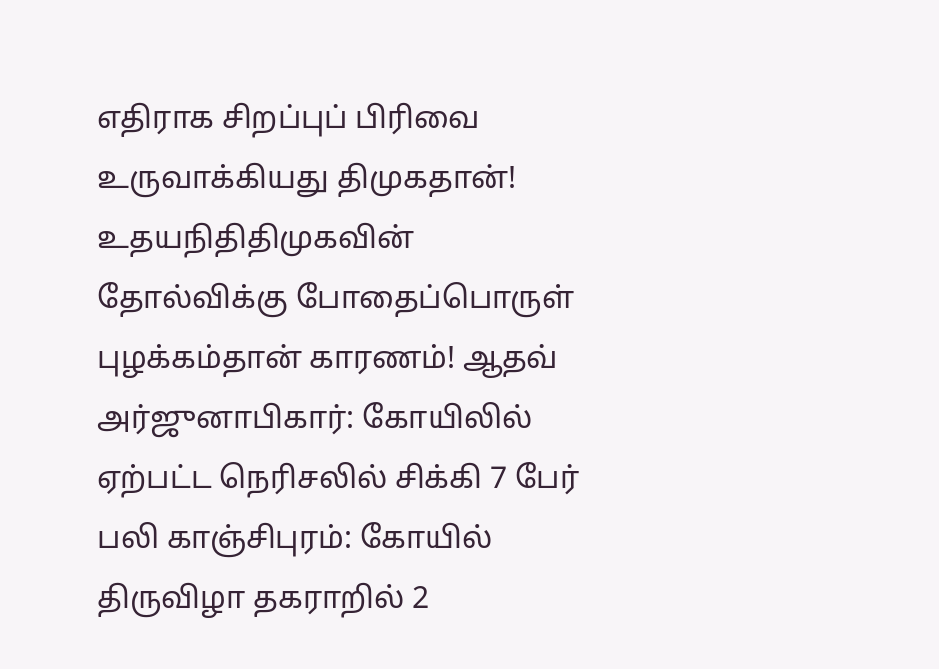எதிராக சிறப்புப் பிரிவை உருவாக்கியது திமுகதான்! உதயநிதிதிமுகவின் தோல்விக்கு போதைப்பொருள் புழக்கம்தான் காரணம்! ஆதவ் அர்ஜுனாபிகார்: கோயிலில் ஏற்பட்ட நெரிசலில் சிக்கி 7 பேர் பலி காஞ்சிபுரம்: கோயில் திருவிழா தகராறில் 2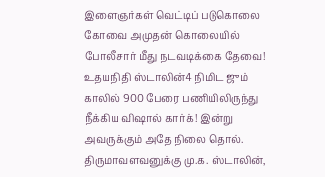இளைஞர்கள் வெட்டிப் படுகொலை கோவை அமுதன் கொலையில் போலீசார் மீது நடவடிக்கை தேவை! உதயநிதி ஸ்டாலின்4 நிமிட ஜும் காலில் 900 பேரை பணியிலிருந்து நீக்கிய விஷால் கார்க்! இன்று அவருக்கும் அதே நிலை தொல். திருமாவளவனுக்கு மு.க. ஸ்டாலின்,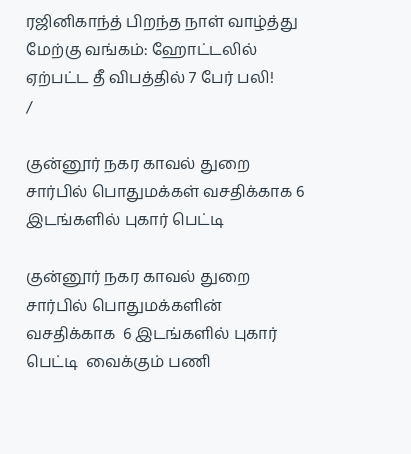ரஜினிகாந்த் பிறந்த நாள் வாழ்த்து மேற்கு வங்கம்: ஹோட்டலில் ஏற்பட்ட தீ விபத்தில் 7 பேர் பலி!
/

குன்னூர் நகர காவல் துறை சார்பில் பொதுமக்கள் வசதிக்காக 6 இடங்களில் புகார் பெட்டி

குன்னூர் நகர காவல் துறை சார்பில் பொதுமக்களின் வசதிக்காக  6 இடங்களில் புகார் பெட்டி  வைக்கும் பணி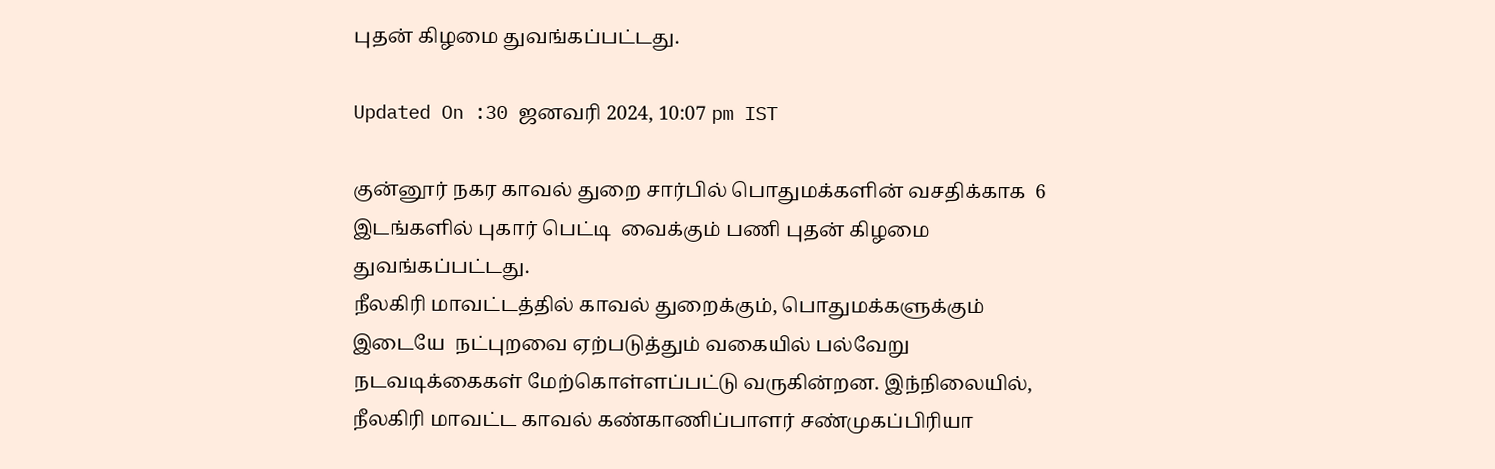புதன் கிழமை துவங்கப்பட்டது.

Updated On :30 ஜனவரி 2024, 10:07 pm IST

குன்னூர் நகர காவல் துறை சார்பில் பொதுமக்களின் வசதிக்காக  6 இடங்களில் புகார் பெட்டி  வைக்கும் பணி புதன் கிழமை துவங்கப்பட்டது.
நீலகிரி மாவட்டத்தில் காவல் துறைக்கும், பொதுமக்களுக்கும்  இடையே  நட்புறவை ஏற்படுத்தும் வகையில் பல்வேறு நடவடிக்கைகள் மேற்கொள்ளப்பட்டு வருகின்றன. இந்நிலையில், நீலகிரி மாவட்ட காவல் கண்காணிப்பாளர் சண்முகப்பிரியா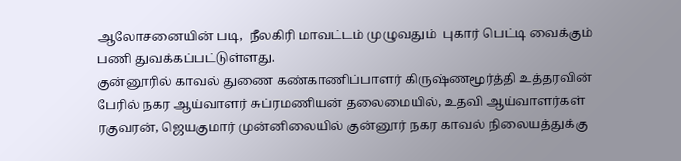ஆலோசனையின் படி,  நீலகிரி மாவட்டம் முழுவதும்  புகார் பெட்டி வைக்கும் பணி துவக்கப்பட்டுள்ளது.
குன்னூரில் காவல் துணை கண்காணிப்பாளர் கிருஷ்ணமூர்த்தி உத்தரவின் பேரில் நகர ஆய்வாளர் சுப்ரமணியன் தலைமையில், உதவி ஆய்வாளர்கள் ரகுவரன், ஜெயகுமார் முன்னிலையில் குன்னூர் நகர காவல் நிலையத்துக்கு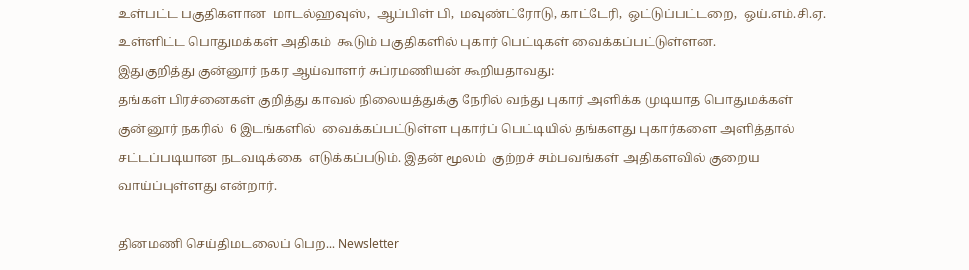உள்பட்ட பகுதிகளான  மாடல்ஹவுஸ்,  ஆப்பிள் பி,  மவுண்ட்ரோடு, காட்டேரி,  ஒட்டுப்பட்டறை,  ஒய்.எம்.சி.ஏ.  உள்ளிட்ட பொதுமக்கள் அதிகம்  கூடும் பகுதிகளில் புகார் பெட்டிகள் வைக்கப்பட்டுள்ளன.
இதுகுறித்து குன்னூர் நகர ஆய்வாளர் சுப்ரமணியன் கூறியதாவது:
தங்கள் பிரச்னைகள் குறித்து காவல் நிலையத்துக்கு நேரில் வந்து புகார் அளிக்க முடியாத பொதுமக்கள் குன்னூர் நகரில்  6 இடங்களில்  வைக்கப்பட்டுள்ள புகார்ப் பெட்டியில் தங்களது புகார்களை அளித்தால் சட்டப்படியான நடவடிக்கை  எடுக்கப்படும். இதன் மூலம்  குற்றச் சம்பவங்கள் அதிகளவில் குறைய வாய்ப்புள்ளது என்றார்.

தினமணி செய்திமடலைப் பெற... Newsletter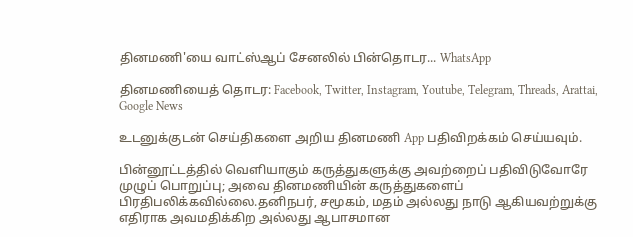தினமணி'யை வாட்ஸ்ஆப் சேனலில் பின்தொடர... WhatsApp

தினமணியைத் தொடர: Facebook, Twitter, Instagram, Youtube, Telegram, Threads, Arattai, Google News

உடனுக்குடன் செய்திகளை அறிய தினமணி App பதிவிறக்கம் செய்யவும்.

பின்னூட்டத்தில் வெளியாகும் கருத்துகளுக்கு அவற்றைப் பதிவிடுவோரே முழுப் பொறுப்பு; அவை தினமணியின் கருத்துகளைப் பிரதிபலிக்கவில்லை.தனிநபர், சமூகம், மதம் அல்லது நாடு ஆகியவற்றுக்கு எதிராக அவமதிக்கிற அல்லது ஆபாசமான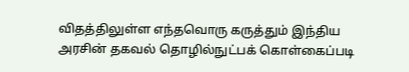விதத்திலுள்ள எந்தவொரு கருத்தும் இந்திய அரசின் தகவல் தொழில்நுட்பக் கொள்கைப்படி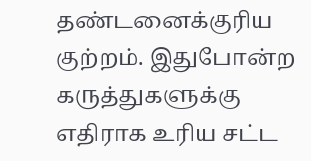தண்டனைக்குரிய குற்றம். இதுபோன்ற கருத்துகளுக்கு எதிராக உரிய சட்ட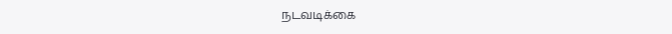நடவடிக்கை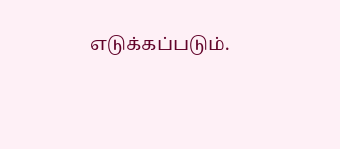எடுக்கப்படும்.